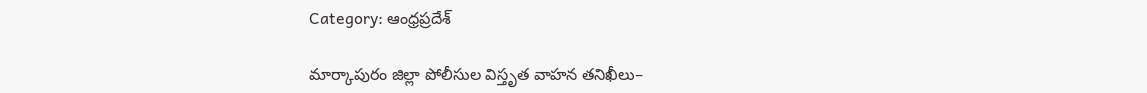Category: ఆంధ్రప్రదేశ్

మార్కాపురం జిల్లా పోలీసుల విస్తృత వాహన తనిఖీలు–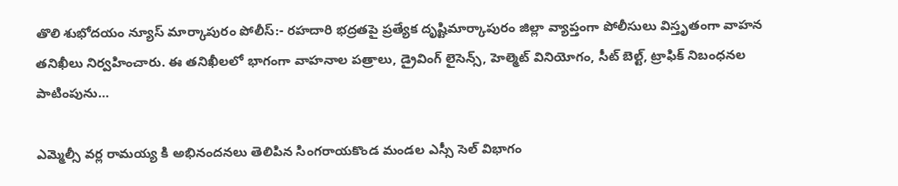తొలి శుభోదయం న్యూస్ మార్కాపురం పోలీస్:- రహదారి భద్రతపై ప్రత్యేక దృష్టిమార్కాపురం జిల్లా వ్యాప్తంగా పోలీసులు విస్తృతంగా వాహన తనిఖీలు నిర్వహించారు. ఈ తనిఖీలలో భాగంగా వాహనాల పత్రాలు, డ్రైవింగ్ లైసెన్స్, హెల్మెట్ వినియోగం, సీట్ బెల్ట్, ట్రాఫిక్ నిబంధనల పాటింపును…

ఎమ్మెల్సీ వర్ల రామయ్య కి అభినందనలు తెలిపిన సింగరాయకొండ మండల ఎస్సీ సెల్ విభాగం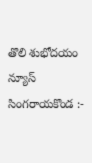తొలి శుభోదయం న్యూస్ సింగరాయకొండ :-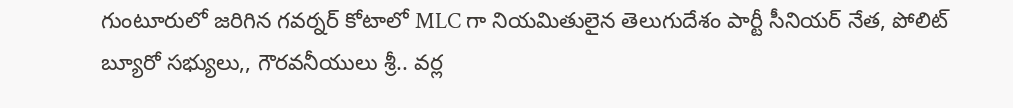గుంటూరులో జరిగిన గవర్నర్ కోటాలో MLC గా నియమితులైన తెలుగుదేశం పార్టీ సీనియర్ నేత, పోలిట్ బ్యూరో సభ్యులు,, గౌరవనీయులు శ్రీ.. వర్ల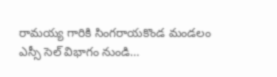రామయ్య గారికి సింగరాయకొండ మండలం ఎస్సీ సెల్ విభాగం నుండి…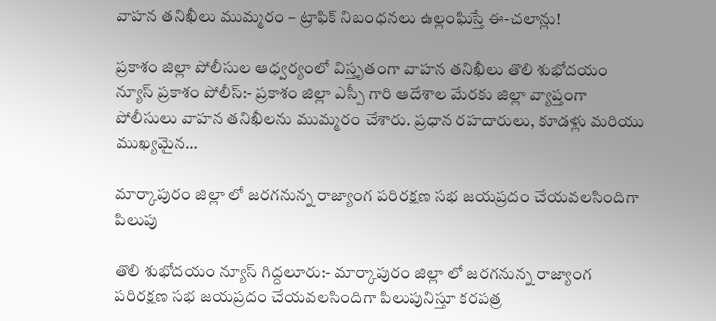వాహన తనిఖీలు ముమ్మరం – ట్రాఫిక్ నిబంధనలు ఉల్లంఘిస్తే ఈ-చలాన్లు!

ప్రకాశం జిల్లా పోలీసుల ఆధ్వర్యంలో విస్తృతంగా వాహన తనిఖీలు తొలి శుభోదయం న్యూస్ ప్రకాశం పోలీస్:- ప్రకాశం జిల్లా ఎస్పీ గారి ఆదేశాల మేరకు జిల్లా వ్యాప్తంగా పోలీసులు వాహన తనిఖీలను ముమ్మరం చేశారు. ప్రధాన రహదారులు, కూడళ్లు మరియు ముఖ్యమైన…

మార్కాపురం జిల్లా లో జరగనున్న రాజ్యాంగ పరిరక్షణ సభ జయప్రదం చేయవలసిందిగా పిలుపు

తొలి శుభోదయం న్యూస్ గిద్దలూరు:- మార్కాపురం జిల్లా లో జరగనున్న రాజ్యాంగ పరిరక్షణ సభ జయప్రదం చేయవలసిందిగా పిలుపునిస్తూ కరపత్ర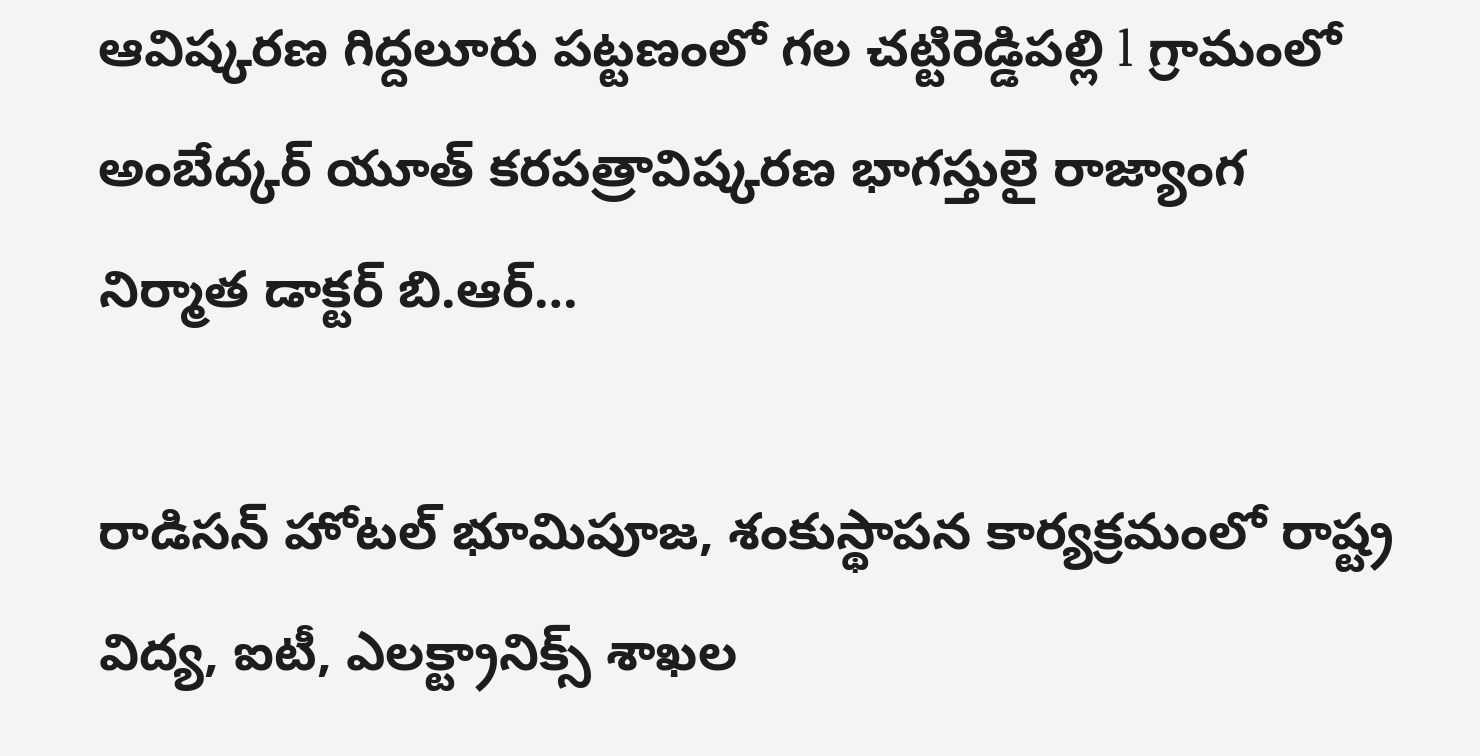ఆవిష్కరణ గిద్దలూరు పట్టణంలో గల చట్టిరెడ్డిపల్లి l గ్రామంలో అంబేద్కర్ యూత్ కరపత్రావిష్కరణ భాగస్తులై రాజ్యాంగ నిర్మాత డాక్టర్ బి.ఆర్…

రాడిసన్ హోటల్ భూమిపూజ, శంకుస్థాపన కార్యక్రమంలో రాష్ట్ర విద్య, ఐటీ, ఎలక్ట్రానిక్స్ శాఖల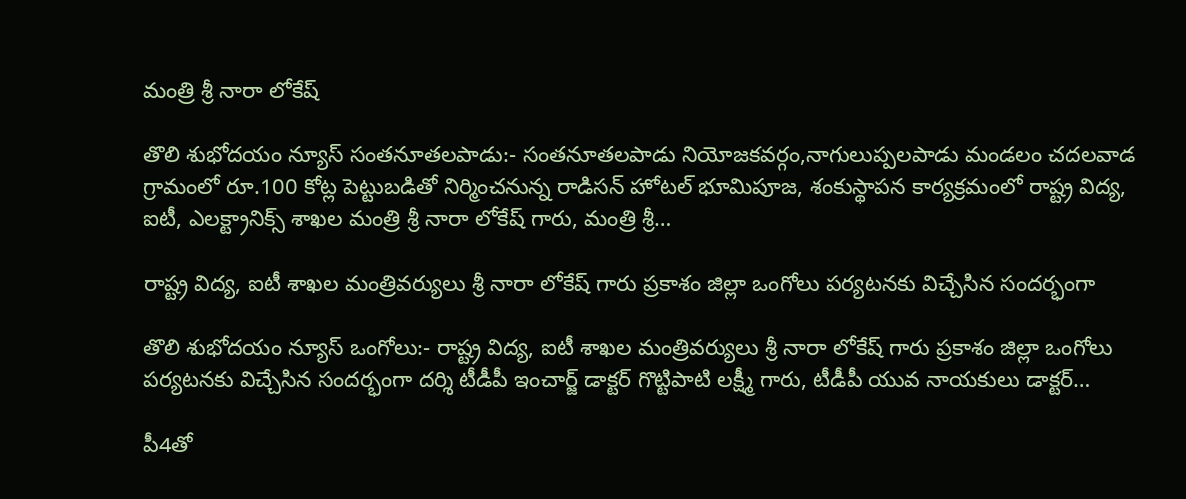మంత్రి శ్రీ నారా లోకేష్

తొలి శుభోదయం న్యూస్ సంతనూతలపాడు:- సంతనూతలపాడు నియోజకవర్గం,నాగులుప్పలపాడు మండలం చదలవాడ గ్రామంలో రూ.100 కోట్ల పెట్టుబడితో నిర్మించనున్న రాడిసన్ హోటల్ భూమిపూజ, శంకుస్థాపన కార్యక్రమంలో రాష్ట్ర విద్య, ఐటీ, ఎలక్ట్రానిక్స్ శాఖల మంత్రి శ్రీ నారా లోకేష్ గారు, మంత్రి శ్రీ…

రాష్ట్ర విద్య, ఐటీ శాఖల మంత్రివర్యులు శ్రీ నారా లోకేష్ గారు ప్రకాశం జిల్లా ఒంగోలు పర్యటనకు విచ్చేసిన సందర్భంగా

తొలి శుభోదయం న్యూస్ ఒంగోలు:- రాష్ట్ర విద్య, ఐటీ శాఖల మంత్రివర్యులు శ్రీ నారా లోకేష్ గారు ప్రకాశం జిల్లా ఒంగోలు పర్యటనకు విచ్చేసిన సందర్భంగా దర్శి టీడీపీ ఇంచార్జ్ డాక్టర్ గొట్టిపాటి లక్ష్మీ గారు, టీడీపీ యువ నాయకులు డాక్టర్…

పీ4తో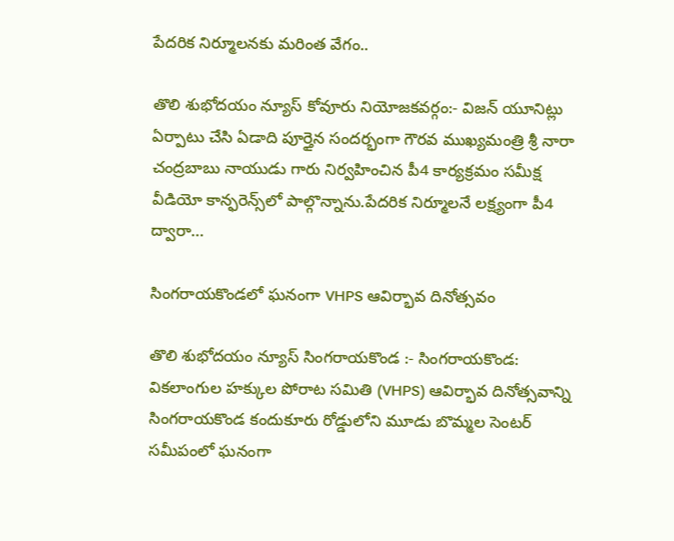పేదరిక నిర్మూలనకు మరింత వేగం..

తొలి శుభోదయం న్యూస్ కోవూరు నియోజకవర్గం:- విజన్ యూనిట్లు ఏర్పాటు చేసి ఏడాది పూర్తైన సందర్భంగా గౌరవ ముఖ్యమంత్రి శ్రీ నారా చంద్రబాబు నాయుడు గారు నిర్వహించిన పీ4 కార్యక్రమం సమీక్ష వీడియో కాన్ఫరెన్స్‌లో పాల్గొన్నాను.పేదరిక నిర్మూలనే లక్ష్యంగా పీ4 ద్వారా…

సింగరాయకొండలో ఘనంగా VHPS ఆవిర్భావ దినోత్సవం

తొలి శుభోదయం న్యూస్ సింగరాయకొండ :- సింగరాయకొండ: వికలాంగుల హక్కుల పోరాట సమితి (VHPS) ఆవిర్భావ దినోత్సవాన్ని సింగరాయకొండ కందుకూరు రోడ్డులోని మూడు బొమ్మల సెంటర్ సమీపంలో ఘనంగా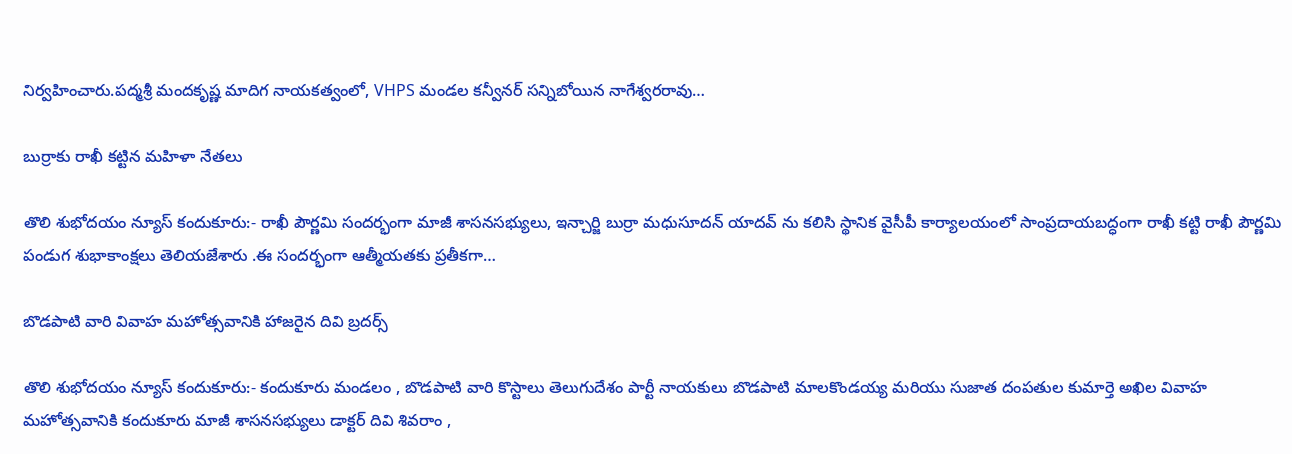నిర్వహించారు.పద్మశ్రీ మందకృష్ణ మాదిగ నాయకత్వంలో, VHPS మండల కన్వీనర్ సన్నిబోయిన నాగేశ్వరరావు…

బుర్రాకు రాఖీ కట్టిన మహిళా నేతలు

తొలి శుభోదయం న్యూస్ కందుకూరు:- రాఖీ పౌర్ణమి సందర్భంగా మాజీ శాసనసభ్యులు, ఇన్చార్జి బుర్రా మధుసూదన్ యాదవ్ ను కలిసి స్థానిక వైసీపీ కార్యాలయంలో సాంప్రదాయబద్ధంగా రాఖీ కట్టి రాఖీ పౌర్ణమి పండుగ శుభాకాంక్షలు తెలియజేశారు .ఈ సందర్భంగా ఆత్మీయతకు ప్రతీకగా…

బొడపాటి వారి వివాహ మహోత్సవానికి హాజరైన దివి బ్రదర్స్

తొలి శుభోదయం న్యూస్ కందుకూరు:- కందుకూరు మండలం , బొడపాటి వారి కొస్టాలు తెలుగుదేశం పార్టీ నాయకులు బొడపాటి మాలకొండయ్య మరియు సుజాత దంపతుల కుమార్తె అఖిల వివాహ మహోత్సవానికి కందుకూరు మాజీ శాసనసభ్యులు డాక్టర్ దివి శివరాం ,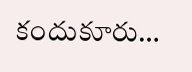కందుకూరు…